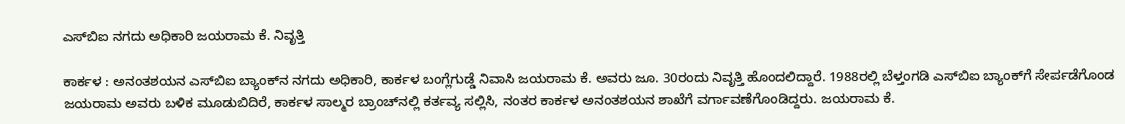ಎಸ್‌ಬಿಐ ನಗದು ಅಧಿಕಾರಿ ಜಯರಾಮ ಕೆ. ನಿವೃತ್ತಿ

ಕಾರ್ಕಳ : ಅನಂತಶಯನ ಎಸ್‌ಬಿಐ ಬ್ಯಾಂಕ್‌ನ ನಗದು ಅಧಿಕಾರಿ, ಕಾರ್ಕಳ ಬಂಗ್ಲೆಗುಡ್ಡೆ ನಿವಾಸಿ ಜಯರಾಮ ಕೆ. ಅವರು ಜೂ. 30ರಂದು ನಿವೃತ್ತಿ ಹೊಂದಲಿದ್ದಾರೆ. 1988ರಲ್ಲಿ ಬೆಳ್ತಂಗಡಿ ಎಸ್‌ಬಿಐ ಬ್ಯಾಂಕ್‌ಗೆ ಸೇರ್ಪಡೆಗೊಂಡ ಜಯರಾಮ ಅವರು ಬಳಿಕ ಮೂಡುಬಿದಿರೆ, ಕಾರ್ಕಳ ಸಾಲ್ಮರ ಬ್ರಾಂಚ್‌ನಲ್ಲಿ ಕರ್ತವ್ಯ ಸಲ್ಲಿಸಿ, ನಂತರ ಕಾರ್ಕಳ ಅನಂತಶಯನ ಶಾಖೆಗೆ ವರ್ಗಾವಣೆಗೊಂಡಿದ್ದರು. ಜಯರಾಮ ಕೆ.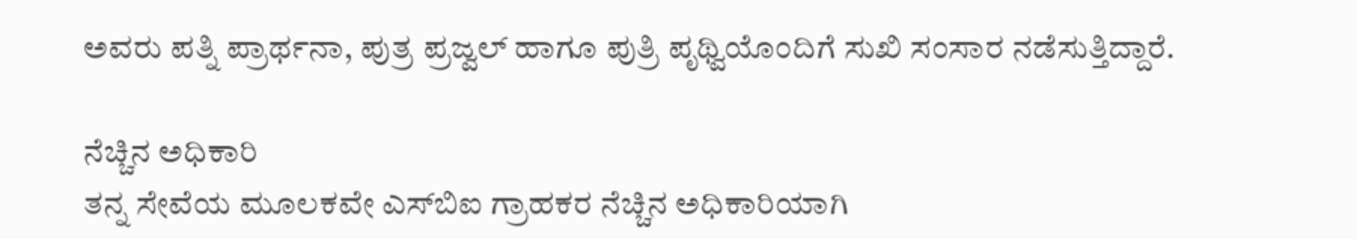ಅವರು ಪತ್ನಿ ಪ್ರಾರ್ಥನಾ, ಪುತ್ರ ಪ್ರಜ್ವಲ್‌ ಹಾಗೂ ಪುತ್ರಿ ಪೃಥ್ವಿಯೊಂದಿಗೆ ಸುಖಿ ಸಂಸಾರ ನಡೆಸುತ್ತಿದ್ದಾರೆ.

ನೆಚ್ಚಿನ ಅಧಿಕಾರಿ
ತನ್ನ ಸೇವೆಯ ಮೂಲಕವೇ ಎಸ್‌ಬಿಐ ಗ್ರಾಹಕರ ನೆಚ್ಚಿನ ಅಧಿಕಾರಿಯಾಗಿ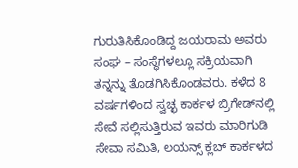ಗುರುತಿಸಿಕೊಂಡಿದ್ದ ಜಯರಾಮ ಅವರು ಸಂಘ – ಸಂಸ್ಥೆಗಳಲ್ಲೂ ಸಕ್ರಿಯವಾಗಿ ತನ್ನನ್ನು ತೊಡಗಿಸಿಕೊಂಡವರು. ಕಳೆದ 8 ವರ್ಷಗಳಿಂದ ಸ್ವಚ್ಛ ಕಾರ್ಕಳ ಬ್ರಿಗೇಡ್‌ನಲ್ಲಿ ಸೇವೆ ಸಲ್ಲಿಸುತ್ತಿರುವ ಇವರು ಮಾರಿಗುಡಿ ಸೇವಾ ಸಮಿತಿ, ಲಯನ್ಸ್‌ ಕ್ಲಬ್‌ ಕಾರ್ಕಳದ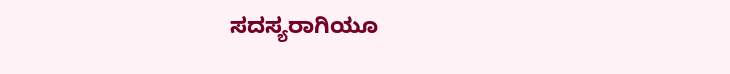ಸದಸ್ಯರಾಗಿಯೂ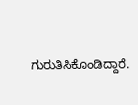ಗುರುತಿಸಿಕೊಂಡಿದ್ದಾರೆ.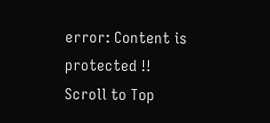error: Content is protected !!
Scroll to Top